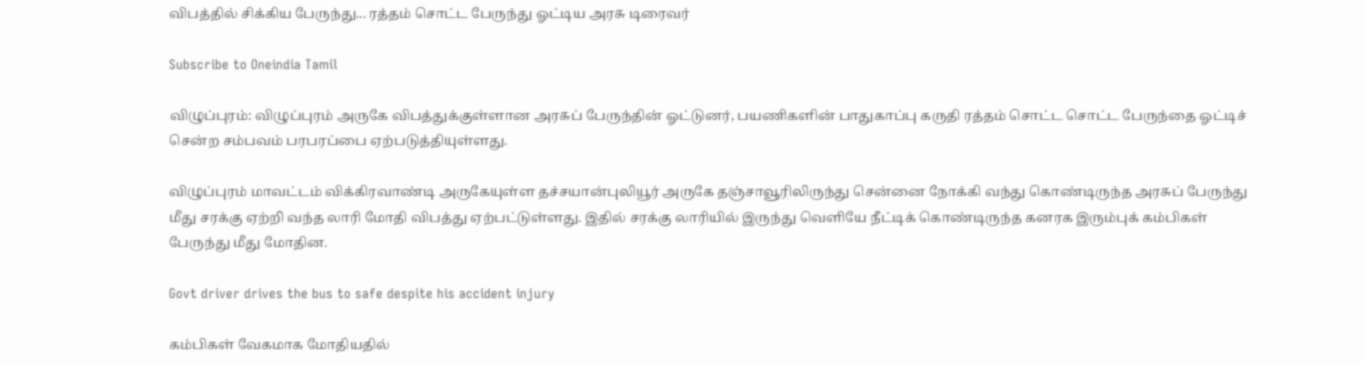விபத்தில் சிக்கிய பேருந்து... ரத்தம் சொட்ட பேருந்து ஓட்டிய அரசு டிரைவர்

Subscribe to Oneindia Tamil

விழுப்புரம்: விழுப்புரம் அருகே விபத்துக்குள்ளான அரசுப் பேருந்தின் ஓட்டுனர், பயணிகளின் பாதுகாப்பு கருதி ரத்தம் சொட்ட சொட்ட பேருந்தை ஓட்டிச் சென்ற சம்பவம் பரபரப்பை ஏற்படுத்தியுள்ளது.

விழுப்புரம் மாவட்டம் விக்கிரவாண்டி அருகேயுள்ள தச்சயான்புலியூர் அருகே தஞ்சாவூரிலிருந்து சென்னை நோக்கி வந்து கொண்டிருந்த அரசுப் பேருந்து மீது சரக்கு ஏற்றி வந்த லாரி மோதி விபத்து ஏற்பட்டுள்ளது. இதில் சரக்கு லாரியில் இருந்து வெளியே நீட்டிக் கொண்டிருந்த கனரக இரும்புக் கம்பிகள் பேருந்து மீது மோதின.

Govt driver drives the bus to safe despite his accident injury

கம்பிகள் வேகமாக மோதியதில்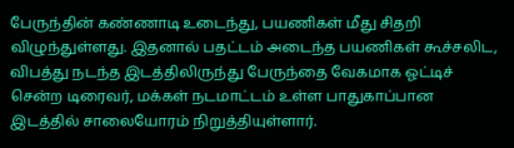பேருந்தின் கண்ணாடி உடைந்து, பயணிகள் மீது சிதறி விழுந்துள்ளது. இதனால் பதட்டம் அடைந்த பயணிகள் கூச்சலிட, விபத்து நடந்த இடத்திலிருந்து பேருந்தை வேகமாக ஓட்டிச் சென்ற டிரைவர், மக்கள் நடமாட்டம் உள்ள பாதுகாப்பான இடத்தில் சாலையோரம் நிறுத்தியுள்ளார்.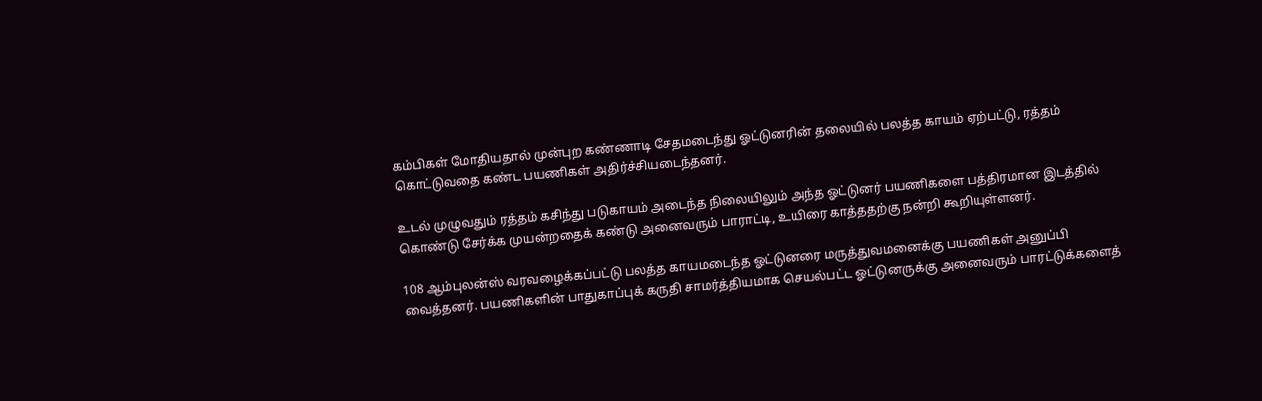கம்பிகள் மோதியதால் முன்புற கண்ணாடி சேதமடைந்து ஓட்டுனரின் தலையில் பலத்த காயம் ஏற்பட்டு, ரத்தம் கொட்டுவதை கண்ட பயணிகள் அதிர்ச்சியடைந்தனர்.

உடல் முழுவதும் ரத்தம் கசிந்து படுகாயம் அடைந்த நிலையிலும் அந்த ஓட்டுனர் பயணிகளை பத்திரமான இடத்தில் கொண்டு சேர்க்க முயன்றதைக் கண்டு அனைவரும் பாராட்டி, உயிரை காத்ததற்கு நன்றி கூறியுள்ளனர்.

108 ஆம்புலன்ஸ் வரவழைக்கப்பட்டு பலத்த காயமடைந்த ஓட்டுனரை மருத்துவமனைக்கு பயணிகள் அனுப்பி வைத்தனர். பயணிகளின் பாதுகாப்புக் கருதி சாமர்த்தியமாக செயல்பட்ட ஓட்டுனருக்கு அனைவரும் பாரட்டுக்களைத்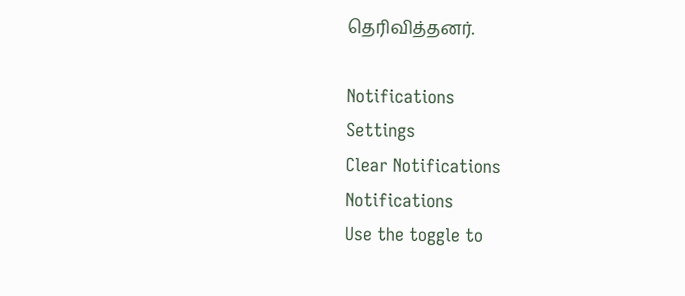தெரிவித்தனர்.

Notifications
Settings
Clear Notifications
Notifications
Use the toggle to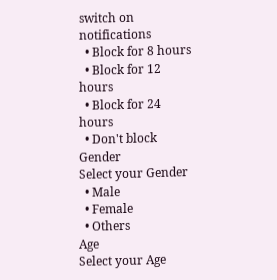switch on notifications
  • Block for 8 hours
  • Block for 12 hours
  • Block for 24 hours
  • Don't block
Gender
Select your Gender
  • Male
  • Female
  • Others
Age
Select your Age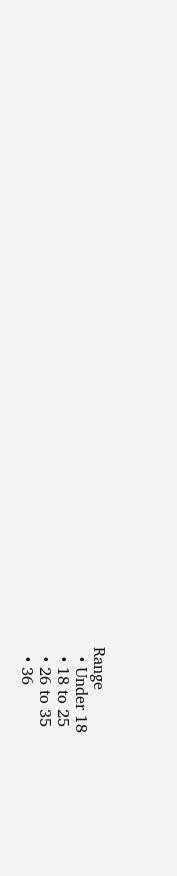Range
  • Under 18
  • 18 to 25
  • 26 to 35
  • 36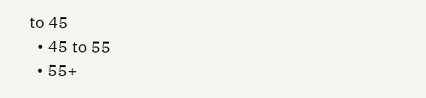to 45
  • 45 to 55
  • 55+